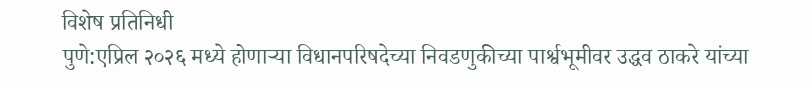विशेष प्रतिनिधी
पुणे:एप्रिल २०२६ मध्ये होणाऱ्या विधानपरिषदेच्या निवडणुकीच्या पार्श्वभूमीवर उद्धव ठाकरे यांच्या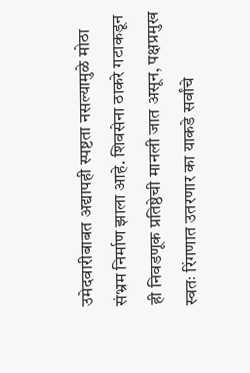उमेदवारीबाबत अद्यापही स्पष्टता नसल्यामुळे मोठा संभ्रम निर्माण झाला आहे. शिवसेना ठाकरे गटाकडून ही निवडणूक प्रतिष्ठेची मानली जात असून, पक्षप्रमुख स्वतः रिंगणात उतरणार का याकडे सर्वांचे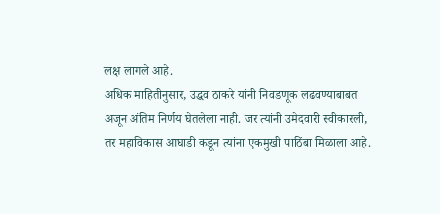लक्ष लागले आहे.
अधिक माहितीनुसार, उद्धव ठाकरे यांनी निवडणूक लढवण्याबाबत अजून अंतिम निर्णय घेतलेला नाही. जर त्यांनी उमेदवारी स्वीकारली, तर महाविकास आघाडी कडून त्यांना एकमुखी पाठिंबा मिळाला आहे.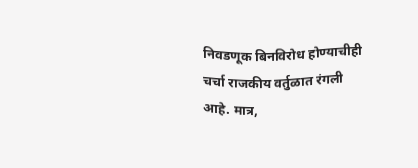निवडणूक बिनविरोध होण्याचीही चर्चा राजकीय वर्तुळात रंगली आहे. मात्र,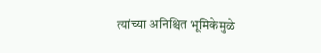त्यांच्या अनिश्चित भूमिकेमुळे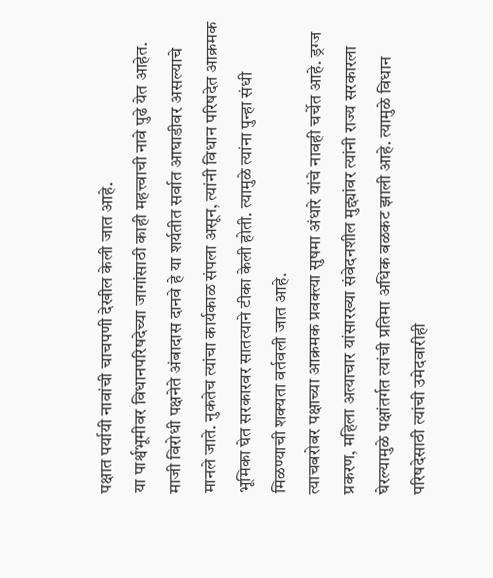पक्षात पर्यायी नावांची चाचपणी देखील केली जात आहे.
या पार्श्वभूमीवर विधानपरिषदेच्या जागांसाठी काही महत्त्वाची नावे पुढे येत आहेत. माजी विरोधी पक्षनेते अंबादास दानवे हे या शर्यतीत सर्वात आघाडीवर असल्याचे मानले जाते. नुकतेच त्यांचा कार्यकाळ संपला असून, त्यांनी विधान परिषदेत आक्रमक भूमिका घेत सरकारवर सातत्याने टीका केली होती. त्यामुळे त्यांना पुन्हा संधी मिळण्याची शक्यता वर्तवली जात आहे.
त्याचबरोबर पक्षाच्या आक्रमक प्रवक्त्या सुषमा अंधारे यांचे नावही चर्चेत आहे. ड्रग्ज प्रकरण, महिला अत्याचार यांसारख्या संवेदनशील मुद्द्यांवर त्यांनी राज्य सरकारला घेरल्यामुळे पक्षांतर्गत त्यांची प्रतिमा अधिक बळकट झाली आहे. त्यामुळे विधान परिषदेसाठी त्यांची उमेदवारीही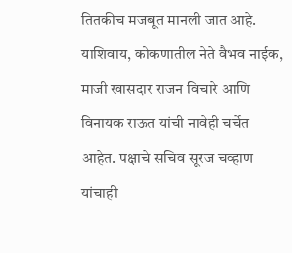तितकीच मजबूत मानली जात आहे.
याशिवाय, कोकणातील नेते वैभव नाईक, माजी खासदार राजन विचारे आणि विनायक राऊत यांची नावेही चर्चेत आहेत. पक्षाचे सचिव सूरज चव्हाण यांचाही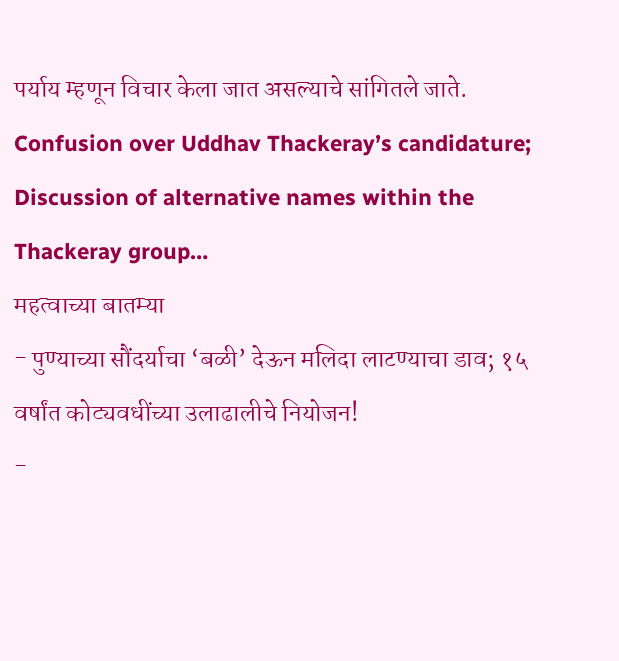पर्याय म्हणून विचार केला जात असल्याचे सांगितले जाते.
Confusion over Uddhav Thackeray’s candidature; Discussion of alternative names within the Thackeray group…
महत्वाच्या बातम्या
- पुण्याच्या सौंदर्याचा ‘बळी’ देऊन मलिदा लाटण्याचा डाव; १५ वर्षांत कोट्यवधींच्या उलाढालीचे नियोजन!
-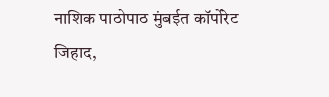नाशिक पाठोपाठ मुंबईत कॉर्पोरेट जिहाद,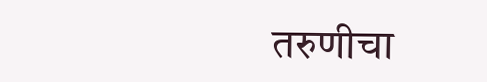तरुणीचा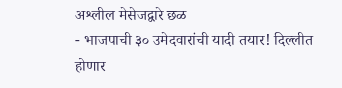अश्लील मेसेजद्वारे छळ
- भाजपाची ३० उमेदवारांची यादी तयार! दिल्लीत होणार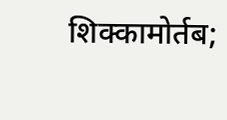शिक्कामोर्तब;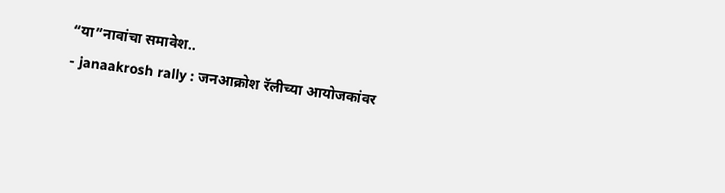“या”नावांचा समावेश..
- janaakrosh rally : जनआक्रोश रॅलीच्या आयोजकांवर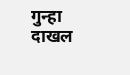गुन्हा दाखल